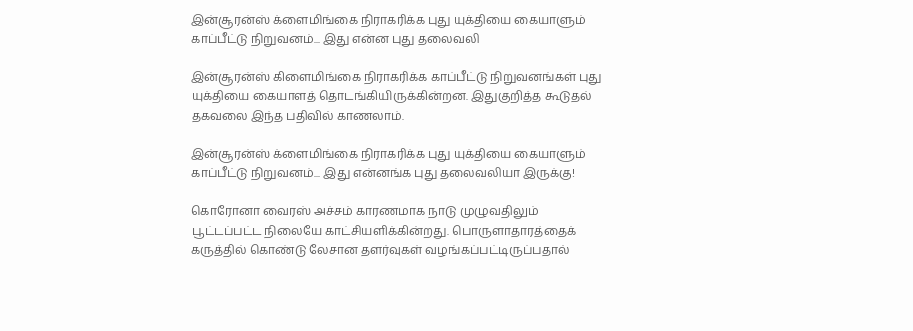இன்சூரன்ஸ் க்ளைமிங்கை நிராகரிக்க புது யுக்தியை கையாளும் காப்பீட்டு நிறுவனம்... இது என்ன புது தலைவலி

இன்சூரன்ஸ் கிளைமிங்கை நிராகரிக்க காப்பீட்டு நிறுவனங்கள் புது யுக்தியை கையாளத் தொடங்கியிருக்கின்றன. இதுகுறித்த கூடுதல் தகவலை இந்த பதிவில் காணலாம்.

இன்சூரன்ஸ் க்ளைமிங்கை நிராகரிக்க புது யுக்தியை கையாளும் காப்பீட்டு நிறுவனம்... இது என்னங்க புது தலைவலியா இருக்கு!

கொரோனா வைரஸ் அச்சம் காரணமாக நாடு முழுவதிலும் பூட்டப்பட்ட நிலையே காட்சியளிக்கின்றது. பொருளாதாரத்தைக் கருத்தில் கொண்டு லேசான தளர்வுகள் வழங்கப்பட்டிருப்பதால்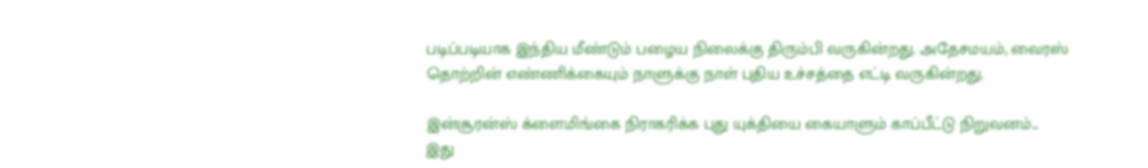படிப்படியாக இந்திய மீண்டும் பழைய நிலைக்கு திரும்பி வருகின்றது. அதேசமயம், வைரஸ் தொற்றின் எண்ணிக்கையும் நாளுக்கு நாள் புதிய உச்சத்தை எட்டி வருகின்றது.

இன்சூரன்ஸ் க்ளைமிங்கை நிராகரிக்க புது யுக்தியை கையாளும் காப்பீட்டு நிறுவனம்... இது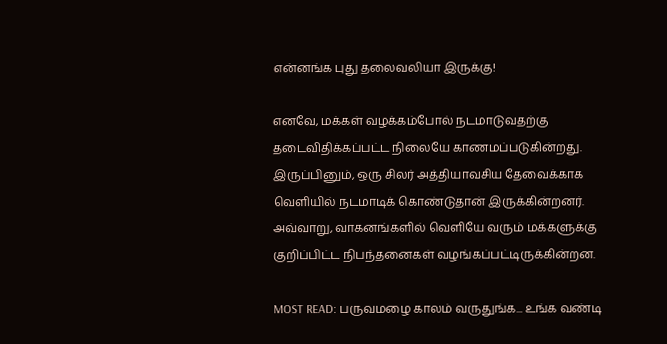என்னங்க புது தலைவலியா இருக்கு!

எனவே, மக்கள் வழக்கம்போல் நடமாடுவதற்கு தடைவிதிக்கப்பட்ட நிலையே காணமப்படுகின்றது. இருப்பினும், ஒரு சிலர் அத்தியாவசிய தேவைக்காக வெளியில் நடமாடிக் கொண்டுதான் இருக்கின்றனர். அவ்வாறு, வாகனங்களில் வெளியே வரும் மக்களுக்கு குறிப்பிட்ட நிபந்தனைகள் வழங்கப்பட்டிருக்கின்றன.

MOST READ: பருவமழை காலம் வருதுங்க... உங்க வண்டி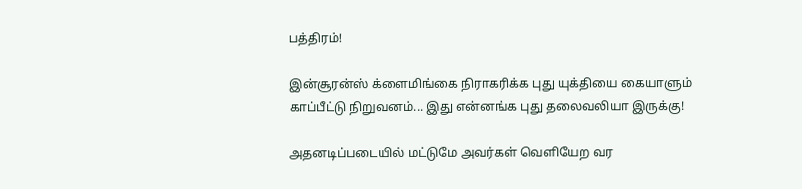பத்திரம்!

இன்சூரன்ஸ் க்ளைமிங்கை நிராகரிக்க புது யுக்தியை கையாளும் காப்பீட்டு நிறுவனம்... இது என்னங்க புது தலைவலியா இருக்கு!

அதனடிப்படையில் மட்டுமே அவர்கள் வெளியேற வர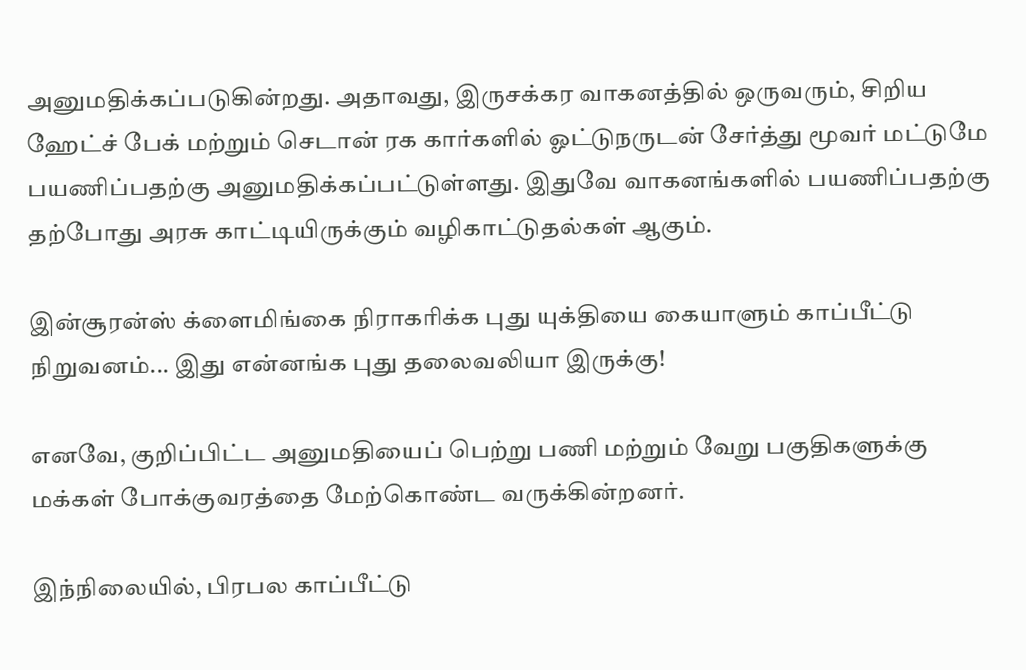அனுமதிக்கப்படுகின்றது. அதாவது, இருசக்கர வாகனத்தில் ஒருவரும், சிறிய ஹேட்ச் பேக் மற்றும் செடான் ரக கார்களில் ஓட்டுநருடன் சேர்த்து மூவர் மட்டுமே பயணிப்பதற்கு அனுமதிக்கப்பட்டுள்ளது. இதுவே வாகனங்களில் பயணிப்பதற்கு தற்போது அரசு காட்டியிருக்கும் வழிகாட்டுதல்கள் ஆகும்.

இன்சூரன்ஸ் க்ளைமிங்கை நிராகரிக்க புது யுக்தியை கையாளும் காப்பீட்டு நிறுவனம்... இது என்னங்க புது தலைவலியா இருக்கு!

எனவே, குறிப்பிட்ட அனுமதியைப் பெற்று பணி மற்றும் வேறு பகுதிகளுக்கு மக்கள் போக்குவரத்தை மேற்கொண்ட வருக்கின்றனர்.

இந்நிலையில், பிரபல காப்பீட்டு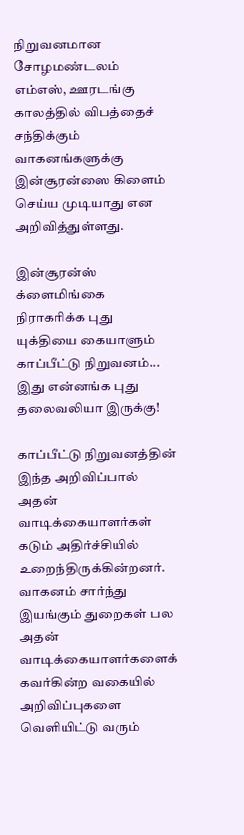நிறுவனமான சோழமண்டலம் எம்எஸ், ஊரடங்கு காலத்தில் விபத்தைச் சந்திக்கும் வாகனங்களுக்கு இன்சூரன்ஸை கிளைம் செய்ய முடியாது என அறிவித்துள்ளது.

இன்சூரன்ஸ் க்ளைமிங்கை நிராகரிக்க புது யுக்தியை கையாளும் காப்பீட்டு நிறுவனம்... இது என்னங்க புது தலைவலியா இருக்கு!

காப்பீட்டு நிறுவனத்தின் இந்த அறிவிப்பால் அதன் வாடிக்கையாளர்கள் கடும் அதிர்ச்சியில் உறைந்திருக்கின்றனர். வாகனம் சார்ந்து இயங்கும் துறைகள் பல அதன் வாடிக்கையாளர்களைக் கவர்கின்ற வகையில் அறிவிப்புகளை வெளியிட்டு வரும்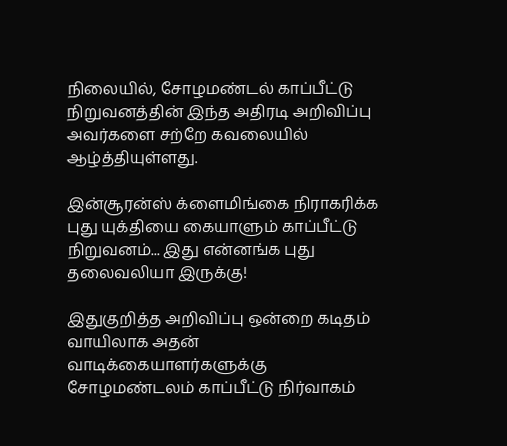நிலையில், சோழமண்டல் காப்பீட்டு நிறுவனத்தின் இந்த அதிரடி அறிவிப்பு அவர்களை சற்றே கவலையில் ஆழ்த்தியுள்ளது.

இன்சூரன்ஸ் க்ளைமிங்கை நிராகரிக்க புது யுக்தியை கையாளும் காப்பீட்டு நிறுவனம்... இது என்னங்க புது தலைவலியா இருக்கு!

இதுகுறித்த அறிவிப்பு ஒன்றை கடிதம் வாயிலாக அதன் வாடிக்கையாளர்களுக்கு சோழமண்டலம் காப்பீட்டு நிர்வாகம்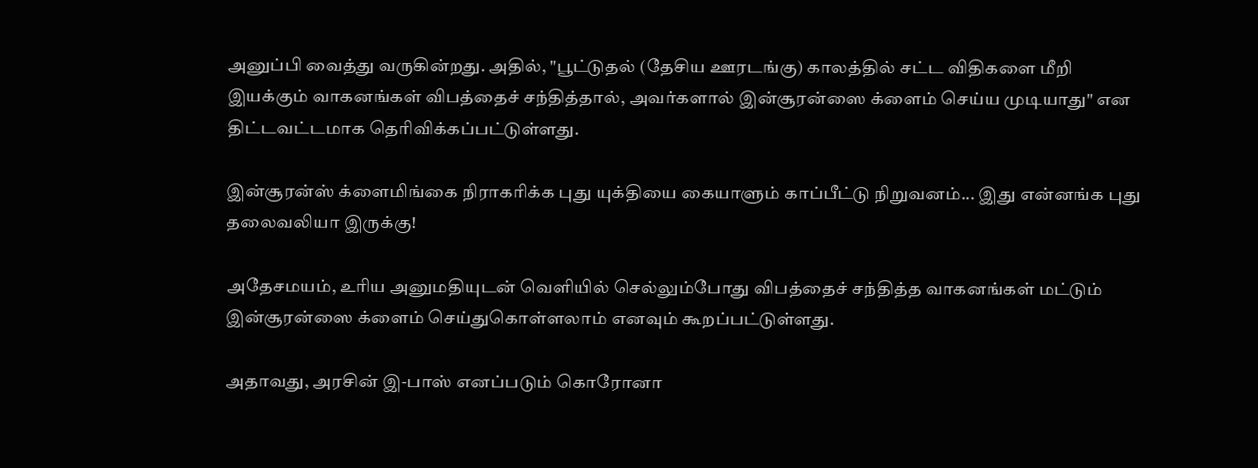அனுப்பி வைத்து வருகின்றது. அதில், "பூட்டுதல் (தேசிய ஊரடங்கு) காலத்தில் சட்ட விதிகளை மீறி இயக்கும் வாகனங்கள் விபத்தைச் சந்தித்தால், அவர்களால் இன்சூரன்ஸை க்ளைம் செய்ய முடியாது" என திட்டவட்டமாக தெரிவிக்கப்பட்டுள்ளது.

இன்சூரன்ஸ் க்ளைமிங்கை நிராகரிக்க புது யுக்தியை கையாளும் காப்பீட்டு நிறுவனம்... இது என்னங்க புது தலைவலியா இருக்கு!

அதேசமயம், உரிய அனுமதியுடன் வெளியில் செல்லும்போது விபத்தைச் சந்தித்த வாகனங்கள் மட்டும் இன்சூரன்ஸை க்ளைம் செய்துகொள்ளலாம் எனவும் கூறப்பட்டுள்ளது.

அதாவது, அரசின் இ-பாஸ் எனப்படும் கொரோனா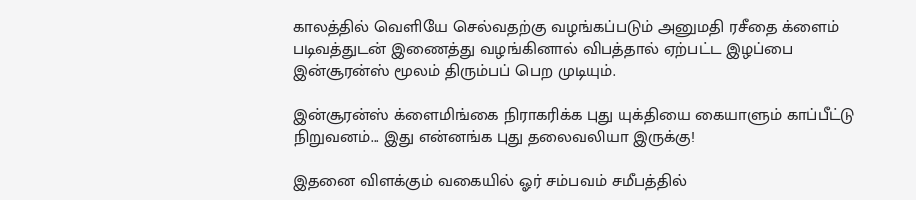காலத்தில் வெளியே செல்வதற்கு வழங்கப்படும் அனுமதி ரசீதை க்ளைம் படிவத்துடன் இணைத்து வழங்கினால் விபத்தால் ஏற்பட்ட இழப்பை இன்சூரன்ஸ் மூலம் திரும்பப் பெற முடியும்.

இன்சூரன்ஸ் க்ளைமிங்கை நிராகரிக்க புது யுக்தியை கையாளும் காப்பீட்டு நிறுவனம்... இது என்னங்க புது தலைவலியா இருக்கு!

இதனை விளக்கும் வகையில் ஓர் சம்பவம் சமீபத்தில்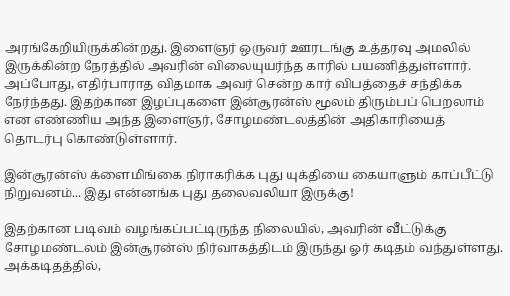அரங்கேறியிருக்கின்றது. இளைஞர் ஒருவர் ஊரடங்கு உத்தரவு அமலில் இருக்கின்ற நேரத்தில் அவரின் விலையுயர்ந்த காரில் பயணித்துள்ளார். அப்போது, எதிர்பாராத விதமாக அவர் சென்ற கார் விபத்தைச் சந்திக்க நேர்ந்தது. இதற்கான இழப்புகளை இன்சூரன்ஸ் மூலம் திரும்பப் பெறலாம் என எண்ணிய அந்த இளைஞர், சோழமண்டலத்தின் அதிகாரியைத் தொடர்பு கொண்டுள்ளார்.

இன்சூரன்ஸ் க்ளைமிங்கை நிராகரிக்க புது யுக்தியை கையாளும் காப்பீட்டு நிறுவனம்... இது என்னங்க புது தலைவலியா இருக்கு!

இதற்கான படிவம் வழங்கப்பட்டிருந்த நிலையில், அவரின் வீட்டுக்கு சோழமண்டலம் இன்சூரன்ஸ் நிர்வாகத்திடம் இருந்து ஓர் கடிதம் வந்துள்ளது. அக்கடிதத்தில்,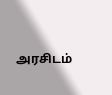அரசிடம்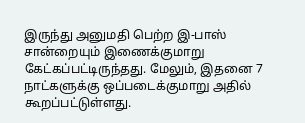இருந்து அனுமதி பெற்ற இ-பாஸ் சான்றையும் இணைக்குமாறு கேட்கப்பட்டிருந்தது. மேலும், இதனை 7 நாட்களுக்கு ஒப்படைக்குமாறு அதில் கூறப்பட்டுள்ளது.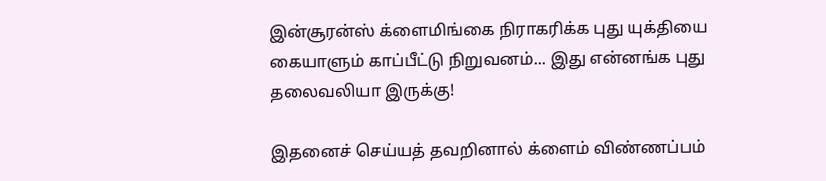இன்சூரன்ஸ் க்ளைமிங்கை நிராகரிக்க புது யுக்தியை கையாளும் காப்பீட்டு நிறுவனம்... இது என்னங்க புது தலைவலியா இருக்கு!

இதனைச் செய்யத் தவறினால் க்ளைம் விண்ணப்பம்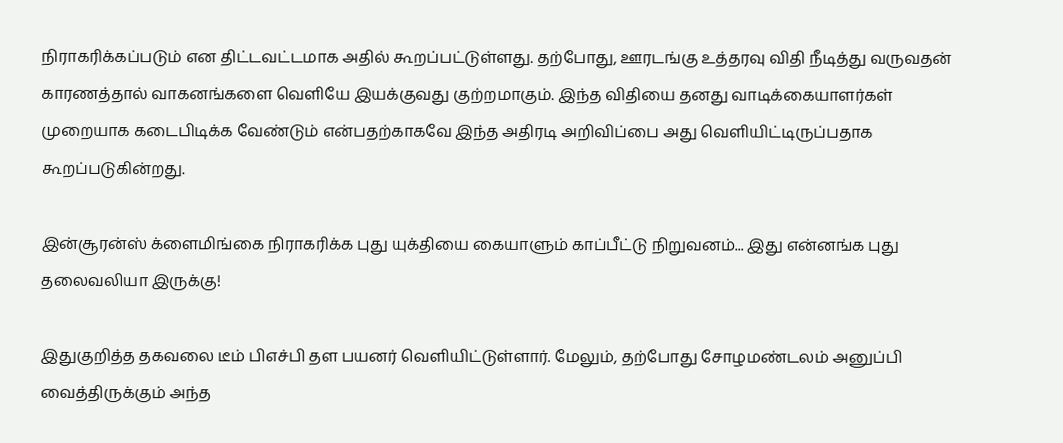நிராகரிக்கப்படும் என திட்டவட்டமாக அதில் கூறப்பட்டுள்ளது. தற்போது, ஊரடங்கு உத்தரவு விதி நீடித்து வருவதன் காரணத்தால் வாகனங்களை வெளியே இயக்குவது குற்றமாகும். இந்த விதியை தனது வாடிக்கையாளர்கள் முறையாக கடைபிடிக்க வேண்டும் என்பதற்காகவே இந்த அதிரடி அறிவிப்பை அது வெளியிட்டிருப்பதாக கூறப்படுகின்றது.

இன்சூரன்ஸ் க்ளைமிங்கை நிராகரிக்க புது யுக்தியை கையாளும் காப்பீட்டு நிறுவனம்... இது என்னங்க புது தலைவலியா இருக்கு!

இதுகுறித்த தகவலை டீம் பிஎச்பி தள பயனர் வெளியிட்டுள்ளார். மேலும், தற்போது சோழமண்டலம் அனுப்பி வைத்திருக்கும் அந்த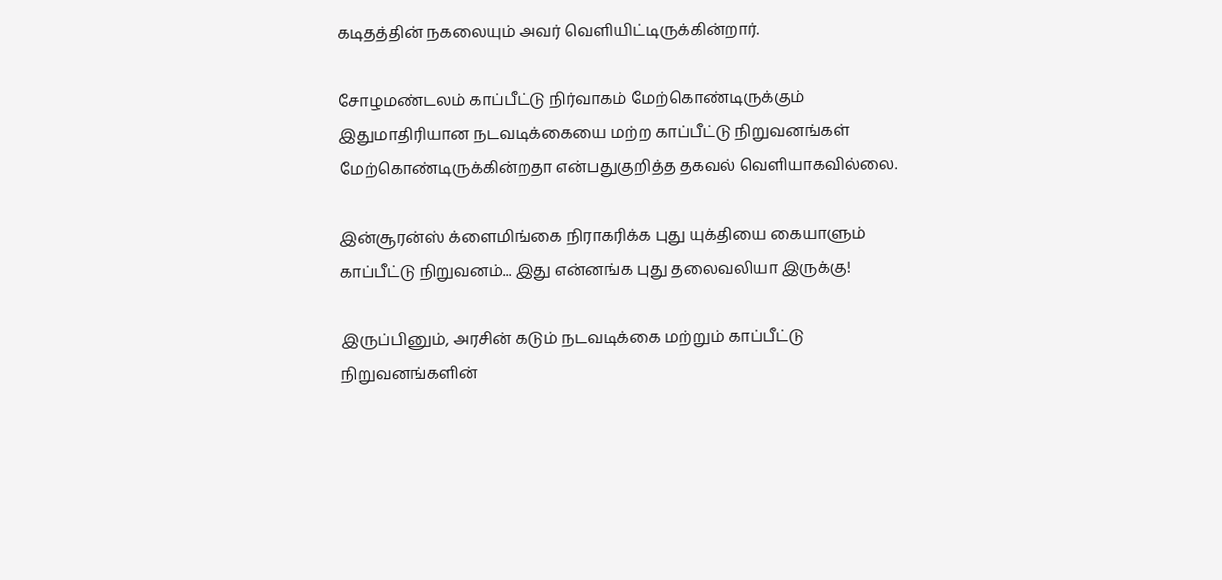கடிதத்தின் நகலையும் அவர் வெளியிட்டிருக்கின்றார்.

சோழமண்டலம் காப்பீட்டு நிர்வாகம் மேற்கொண்டிருக்கும் இதுமாதிரியான நடவடிக்கையை மற்ற காப்பீட்டு நிறுவனங்கள் மேற்கொண்டிருக்கின்றதா என்பதுகுறித்த தகவல் வெளியாகவில்லை.

இன்சூரன்ஸ் க்ளைமிங்கை நிராகரிக்க புது யுக்தியை கையாளும் காப்பீட்டு நிறுவனம்... இது என்னங்க புது தலைவலியா இருக்கு!

இருப்பினும், அரசின் கடும் நடவடிக்கை மற்றும் காப்பீட்டு நிறுவனங்களின்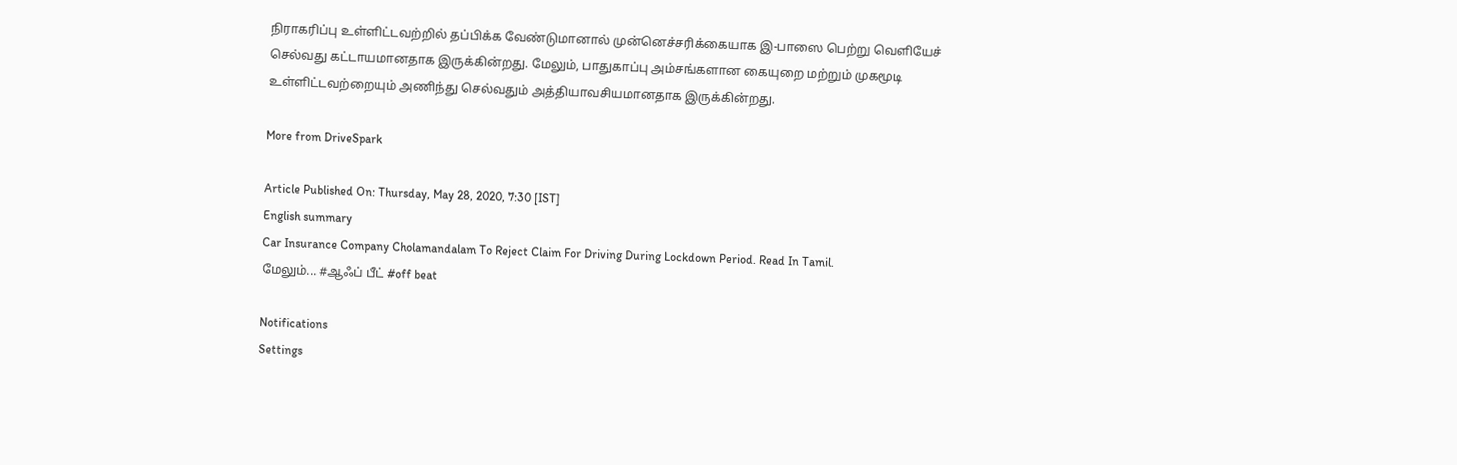நிராகரிப்பு உள்ளிட்டவற்றில் தப்பிக்க வேண்டுமானால் முன்னெச்சரிக்கையாக இ-பாஸை பெற்று வெளியேச் செல்வது கட்டாயமானதாக இருக்கின்றது. மேலும், பாதுகாப்பு அம்சங்களான கையுறை மற்றும் முகமூடி உள்ளிட்டவற்றையும் அணிந்து செல்வதும் அத்தியாவசியமானதாக இருக்கின்றது.

More from DriveSpark

Article Published On: Thursday, May 28, 2020, 7:30 [IST]
English summary
Car Insurance Company Cholamandalam To Reject Claim For Driving During Lockdown Period. Read In Tamil.
மேலும்... #ஆஃப் பீட் #off beat

Notifications
Settings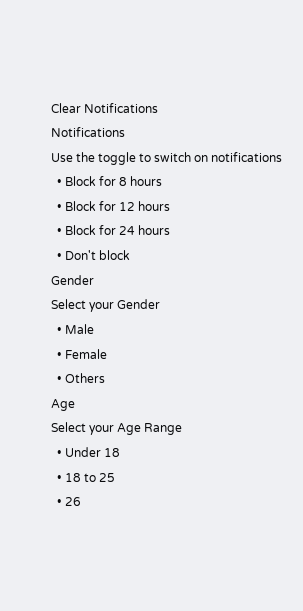Clear Notifications
Notifications
Use the toggle to switch on notifications
  • Block for 8 hours
  • Block for 12 hours
  • Block for 24 hours
  • Don't block
Gender
Select your Gender
  • Male
  • Female
  • Others
Age
Select your Age Range
  • Under 18
  • 18 to 25
  • 26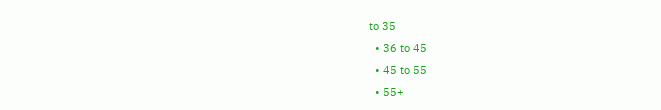to 35
  • 36 to 45
  • 45 to 55
  • 55+